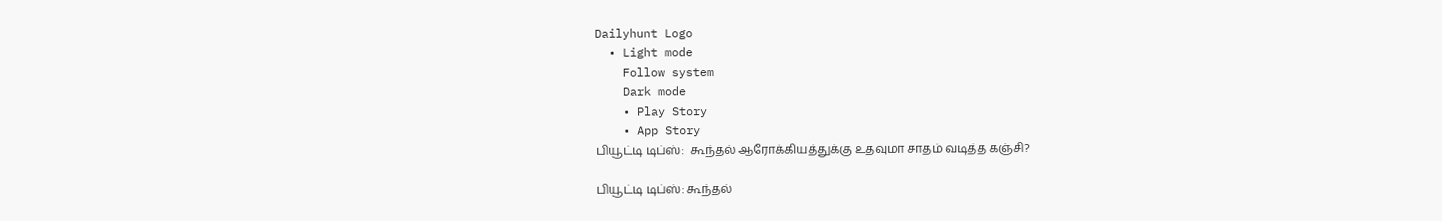Dailyhunt Logo
  • Light mode
    Follow system
    Dark mode
    • Play Story
    • App Story
பியூட்டி டிப்ஸ்:  கூந்தல் ஆரோக்கியத்துக்கு உதவுமா சாதம் வடித்த கஞ்சி?

பியூட்டி டிப்ஸ்: கூந்தல்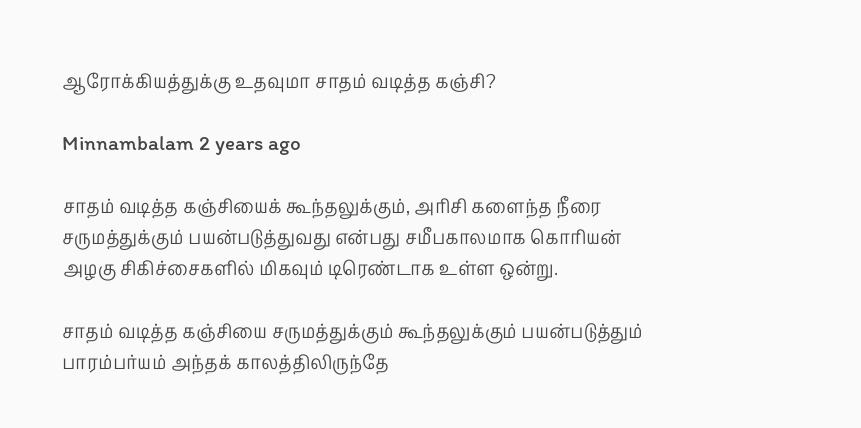ஆரோக்கியத்துக்கு உதவுமா சாதம் வடித்த கஞ்சி?

Minnambalam 2 years ago

சாதம் வடித்த கஞ்சியைக் கூந்தலுக்கும், அரிசி களைந்த நீரை சருமத்துக்கும் பயன்படுத்துவது என்பது சமீபகாலமாக கொரியன் அழகு சிகிச்சைகளில் மிகவும் டிரெண்டாக உள்ள ஒன்று.

சாதம் வடித்த கஞ்சியை சருமத்துக்கும் கூந்தலுக்கும் பயன்படுத்தும் பாரம்பர்யம் அந்தக் காலத்திலிருந்தே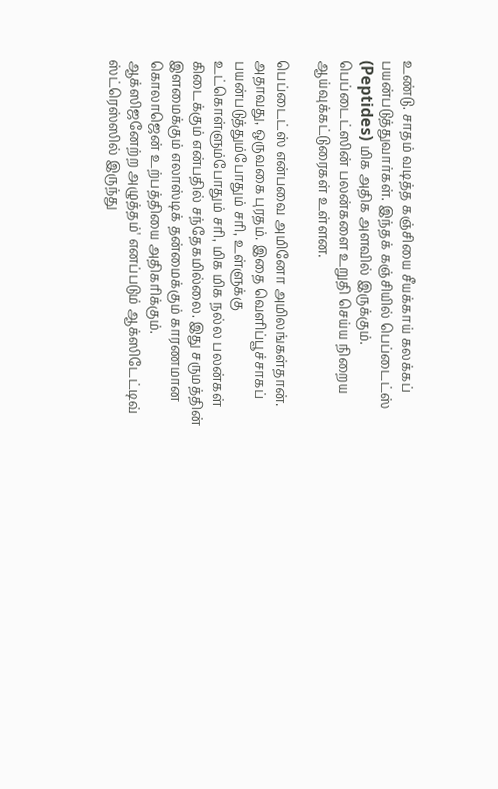உண்டு. சாதம் வடித்த கஞ்சியை சீயக்காய் கலக்கப் பயன்படுத்துவார்கள். இந்தக் கஞ்சியில் பெப்டைட்ஸ் (Peptides) மிக அதிக அளவில் இருக்கும். பெப்டைட்ஸின் பலன்களை உறுதி செய்ய நிறைய ஆய்வுக்கட்டுரைகள் உள்ளன.

பெப்டைட்ஸ் என்பவை அமினோ அமிலங்கள்தான். அதாவது, ஒருவகை புரதம். இதை வெளிப்பூச்சாகப் பயன்படுத்தும்போதும் சரி, உள்ளுக்கு உட்கொள்ளும்போதும் சரி, மிக மிக நல்ல பலன்கள் கிடைக்கும் என்பதில் சந்தேகமில்லை. இது சருமத்தின் இளமைக்கும் எலாஸ்டிக் தன்மைக்கும் காரணமான கொலாஜென் உற்பத்தியை அதிகரிக்கும். ஆக்ஸிஜனேற்ற அழுத்தம்' எனப்படும் ஆக்ஸிடேட்டிவ் ஸ்ட்ரெஸ்ஸில் இருந்து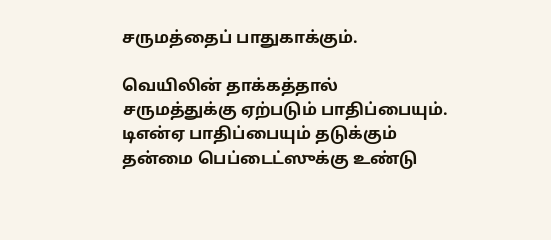சருமத்தைப் பாதுகாக்கும்.

வெயிலின் தாக்கத்தால் சருமத்துக்கு ஏற்படும் பாதிப்பையும். டிஎன்ஏ பாதிப்பையும் தடுக்கும் தன்மை பெப்டைட்ஸுக்கு உண்டு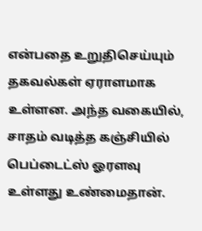என்பதை உறுதிசெய்யும் தகவல்கள் ஏராளமாக உள்ளன. அந்த வகையில், சாதம் வடித்த கஞ்சியில் பெப்டைட்ஸ் ஓரளவு உள்ளது உண்மைதான்.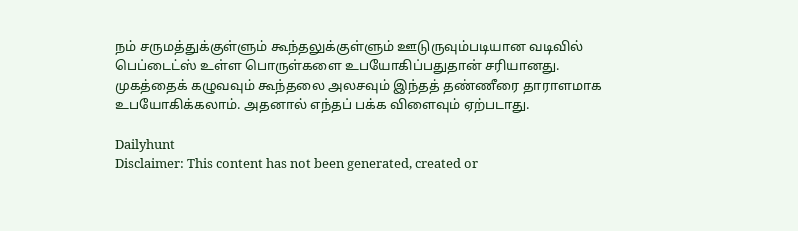நம் சருமத்துக்குள்ளும் கூந்தலுக்குள்ளும் ஊடுருவும்படியான வடிவில் பெப்டைட்ஸ் உள்ள பொருள்களை உபயோகிப்பதுதான் சரியானது. முகத்தைக் கழுவவும் கூந்தலை அலசவும் இந்தத் தண்ணீரை தாராளமாக உபயோகிக்கலாம். அதனால் எந்தப் பக்க விளைவும் ஏற்படாது.

Dailyhunt
Disclaimer: This content has not been generated, created or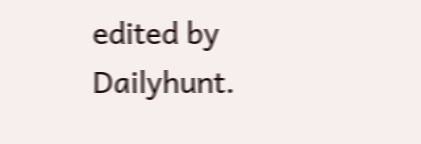edited by Dailyhunt.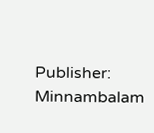Publisher: Minnambalam